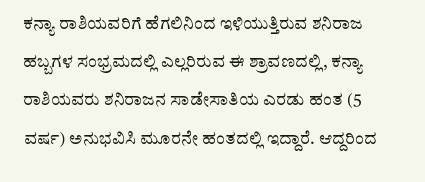ಕನ್ಯಾ ರಾಶಿಯವರಿಗೆ ಹೆಗಲಿನಿಂದ ಇಳಿಯುತ್ತಿರುವ ಶನಿರಾಜ
ಹಬ್ಬಗಳ ಸಂಭ್ರಮದಲ್ಲಿ ಎಲ್ಲರಿರುವ ಈ ಶ್ರಾವಣದಲ್ಲಿ, ಕನ್ಯಾ ರಾಶಿಯವರು ಶನಿರಾಜನ ಸಾಡೇಸಾತಿಯ ಎರಡು ಹಂತ (5 ವರ್ಷ) ಅನುಭವಿಸಿ ಮೂರನೇ ಹಂತದಲ್ಲಿ ಇದ್ದಾರೆ. ಆದ್ದರಿಂದ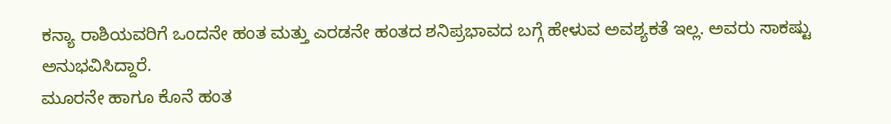ಕನ್ಯಾ ರಾಶಿಯವರಿಗೆ ಒಂದನೇ ಹಂತ ಮತ್ತು ಎರಡನೇ ಹಂತದ ಶನಿಪ್ರಭಾವದ ಬಗ್ಗೆ ಹೇಳುವ ಅವಶ್ಯಕತೆ ಇಲ್ಲ. ಅವರು ಸಾಕಷ್ಟು ಅನುಭವಿಸಿದ್ದಾರೆ.
ಮೂರನೇ ಹಾಗೂ ಕೊನೆ ಹಂತ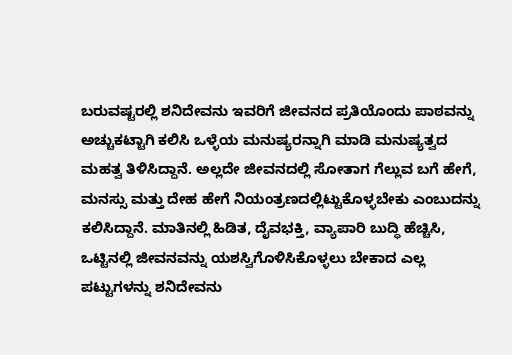ಬರುವಷ್ಟರಲ್ಲಿ ಶನಿದೇವನು ಇವರಿಗೆ ಜೀವನದ ಪ್ರತಿಯೊಂದು ಪಾಠವನ್ನು ಅಚ್ಚುಕಟ್ಟಾಗಿ ಕಲಿಸಿ ಒಳ್ಳೆಯ ಮನುಷ್ಯರನ್ನಾಗಿ ಮಾಡಿ ಮನುಷ್ಯತ್ವದ ಮಹತ್ವ ತಿಳಿಸಿದ್ದಾನೆ. ಅಲ್ಲದೇ ಜೀವನದಲ್ಲಿ ಸೋತಾಗ ಗೆಲ್ಲುವ ಬಗೆ ಹೇಗೆ, ಮನಸ್ಸು ಮತ್ತು ದೇಹ ಹೇಗೆ ನಿಯಂತ್ರಣದಲ್ಲಿಟ್ಟುಕೊಳ್ಳಬೇಕು ಎಂಬುದನ್ನು ಕಲಿಸಿದ್ದಾನೆ. ಮಾತಿನಲ್ಲಿ ಹಿಡಿತ, ದೈವಭಕ್ತಿ, ವ್ಯಾಪಾರಿ ಬುದ್ಧಿ ಹೆಚ್ಚಿಸಿ, ಒಟ್ಟಿನಲ್ಲಿ ಜೀವನವನ್ನು ಯಶಸ್ವಿಗೊಳಿಸಿಕೊಳ್ಳಲು ಬೇಕಾದ ಎಲ್ಲ ಪಟ್ಟುಗಳನ್ನು ಶನಿದೇವನು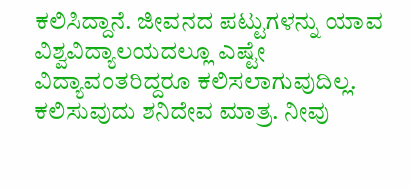ಕಲಿಸಿದ್ದಾನೆ. ಜೀವನದ ಪಟ್ಟುಗಳನ್ನು ಯಾವ ವಿಶ್ವವಿದ್ಯಾಲಯದಲ್ಲೂ ಎಷ್ಟೇ ವಿದ್ಯಾವಂತರಿದ್ದರೂ ಕಲಿಸಲಾಗುವುದಿಲ್ಲ. ಕಲಿಸುವುದು ಶನಿದೇವ ಮಾತ್ರ. ನೀವು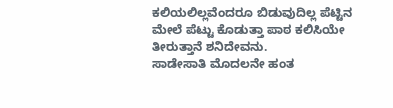ಕಲಿಯಲಿಲ್ಲವೆಂದರೂ ಬಿಡುವುದಿಲ್ಲ ಪೆಟ್ಟಿನ ಮೇಲೆ ಪೆಟ್ಟು ಕೊಡುತ್ತಾ ಪಾಠ ಕಲಿಸಿಯೇ ತೀರುತ್ತಾನೆ ಶನಿದೇವನು.
ಸಾಡೇಸಾತಿ ಮೊದಲನೇ ಹಂತ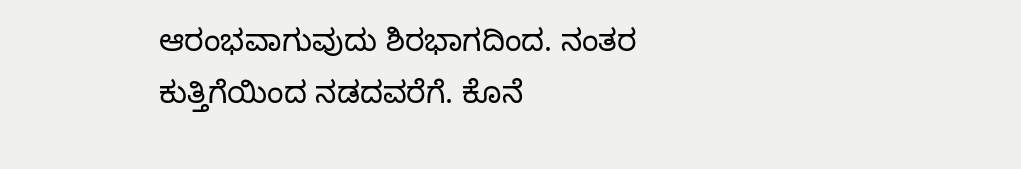ಆರಂಭವಾಗುವುದು ಶಿರಭಾಗದಿಂದ. ನಂತರ ಕುತ್ತಿಗೆಯಿಂದ ನಡದವರೆಗೆ. ಕೊನೆ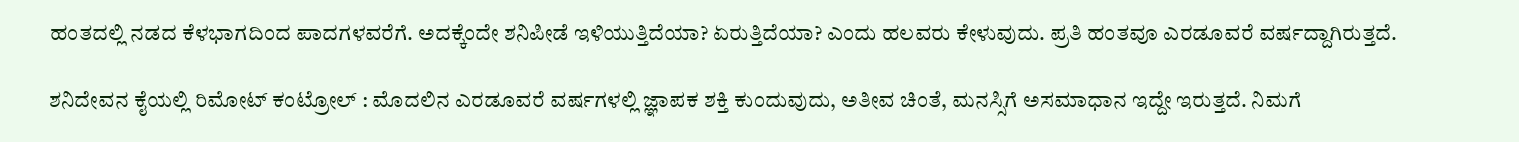ಹಂತದಲ್ಲಿ ನಡದ ಕೆಳಭಾಗದಿಂದ ಪಾದಗಳವರೆಗೆ. ಅದಕ್ಕೆಂದೇ ಶನಿಪೀಡೆ ಇಳಿಯುತ್ತಿದೆಯಾ? ಏರುತ್ತಿದೆಯಾ? ಎಂದು ಹಲವರು ಕೇಳುವುದು. ಪ್ರತಿ ಹಂತವೂ ಎರಡೂವರೆ ವರ್ಷದ್ದಾಗಿರುತ್ತದೆ.

ಶನಿದೇವನ ಕೈಯಲ್ಲಿ ರಿಮೋಟ್ ಕಂಟ್ರೋಲ್ : ಮೊದಲಿನ ಎರಡೂವರೆ ವರ್ಷಗಳಲ್ಲಿ ಜ್ಞಾಪಕ ಶಕ್ತಿ ಕುಂದುವುದು, ಅತೀವ ಚಿಂತೆ, ಮನಸ್ಸಿಗೆ ಅಸಮಾಧಾನ ಇದ್ದೇ ಇರುತ್ತದೆ. ನಿಮಗೆ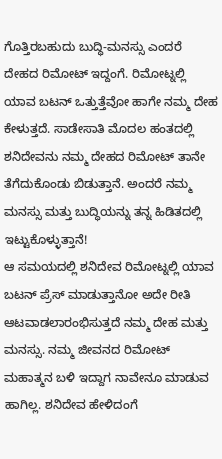ಗೊತ್ತಿರಬಹುದು ಬುದ್ಧಿ-ಮನಸ್ಸು ಎಂದರೆ ದೇಹದ ರಿಮೋಟ್ ಇದ್ದಂಗೆ. ರಿಮೋಟ್ನಲ್ಲಿ ಯಾವ ಬಟನ್ ಒತ್ತುತ್ತೆವೋ ಹಾಗೇ ನಮ್ಮ ದೇಹ ಕೇಳುತ್ತದೆ. ಸಾಡೇಸಾತಿ ಮೊದಲ ಹಂತದಲ್ಲಿ ಶನಿದೇವನು ನಮ್ಮ ದೇಹದ ರಿಮೋಟ್ ತಾನೇ ತೆಗೆದುಕೊಂಡು ಬಿಡುತ್ತಾನೆ. ಅಂದರೆ ನಮ್ಮ ಮನಸ್ಸು ಮತ್ತು ಬುದ್ಧಿಯನ್ನು ತನ್ನ ಹಿಡಿತದಲ್ಲಿ ಇಟ್ಟುಕೊಳ್ಳುತ್ತಾನೆ!
ಆ ಸಮಯದಲ್ಲಿ ಶನಿದೇವ ರಿಮೋಟ್ನಲ್ಲಿ ಯಾವ ಬಟನ್ ಪ್ರೆಸ್ ಮಾಡುತ್ತಾನೋ ಅದೇ ರೀತಿ ಆಟವಾಡಲಾರಂಭಿಸುತ್ತದೆ ನಮ್ಮ ದೇಹ ಮತ್ತು ಮನಸ್ಸು. ನಮ್ಮ ಜೀವನದ ರಿಮೋಟ್ ಮಹಾತ್ಮನ ಬಳಿ ಇದ್ದಾಗ ನಾವೇನೂ ಮಾಡುವ ಹಾಗಿಲ್ಲ. ಶನಿದೇವ ಹೇಳಿದಂಗೆ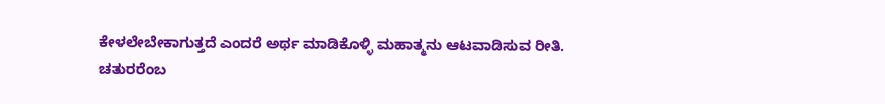ಕೇಳಲೇಬೇಕಾಗುತ್ತದೆ ಎಂದರೆ ಅರ್ಥ ಮಾಡಿಕೊಳ್ಳಿ ಮಹಾತ್ಮನು ಆಟವಾಡಿಸುವ ರೀತಿ.
ಚತುರರೆಂಬ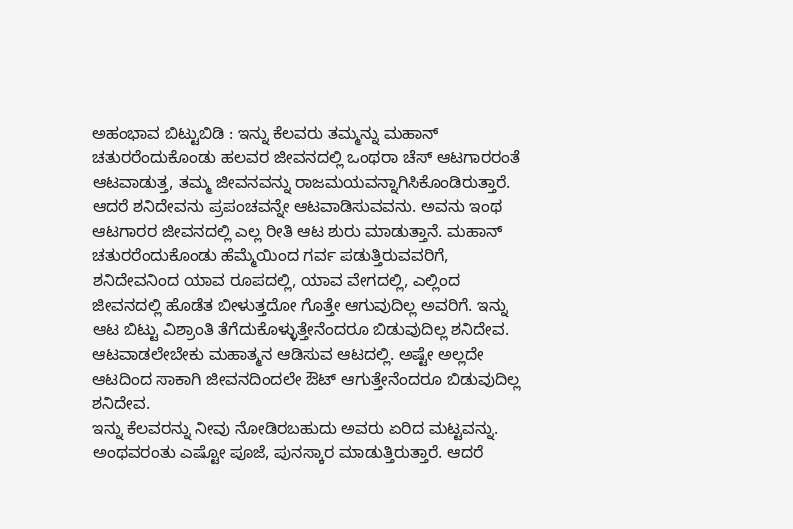ಅಹಂಭಾವ ಬಿಟ್ಟುಬಿಡಿ : ಇನ್ನು ಕೆಲವರು ತಮ್ಮನ್ನು ಮಹಾನ್ ಚತುರರೆಂದುಕೊಂಡು ಹಲವರ ಜೀವನದಲ್ಲಿ ಒಂಥರಾ ಚೆಸ್ ಆಟಗಾರರಂತೆ ಆಟವಾಡುತ್ತ, ತಮ್ಮ ಜೀವನವನ್ನು ರಾಜಮಯವನ್ನಾಗಿಸಿಕೊಂಡಿರುತ್ತಾರೆ. ಆದರೆ ಶನಿದೇವನು ಪ್ರಪಂಚವನ್ನೇ ಆಟವಾಡಿಸುವವನು. ಅವನು ಇಂಥ ಆಟಗಾರರ ಜೀವನದಲ್ಲಿ ಎಲ್ಲ ರೀತಿ ಆಟ ಶುರು ಮಾಡುತ್ತಾನೆ. ಮಹಾನ್ ಚತುರರೆಂದುಕೊಂಡು ಹೆಮ್ಮೆಯಿಂದ ಗರ್ವ ಪಡುತ್ತಿರುವವರಿಗೆ, ಶನಿದೇವನಿಂದ ಯಾವ ರೂಪದಲ್ಲಿ, ಯಾವ ವೇಗದಲ್ಲಿ, ಎಲ್ಲಿಂದ ಜೀವನದಲ್ಲಿ ಹೊಡೆತ ಬೀಳುತ್ತದೋ ಗೊತ್ತೇ ಆಗುವುದಿಲ್ಲ ಅವರಿಗೆ. ಇನ್ನು ಆಟ ಬಿಟ್ಟು ವಿಶ್ರಾಂತಿ ತೆಗೆದುಕೊಳ್ಳುತ್ತೇನೆಂದರೂ ಬಿಡುವುದಿಲ್ಲ ಶನಿದೇವ. ಆಟವಾಡಲೇಬೇಕು ಮಹಾತ್ಮನ ಆಡಿಸುವ ಆಟದಲ್ಲಿ. ಅಷ್ಟೇ ಅಲ್ಲದೇ ಆಟದಿಂದ ಸಾಕಾಗಿ ಜೀವನದಿಂದಲೇ ಔಟ್ ಆಗುತ್ತೇನೆಂದರೂ ಬಿಡುವುದಿಲ್ಲ ಶನಿದೇವ.
ಇನ್ನು ಕೆಲವರನ್ನು ನೀವು ನೋಡಿರಬಹುದು ಅವರು ಏರಿದ ಮಟ್ಟವನ್ನು. ಅಂಥವರಂತು ಎಷ್ಟೋ ಪೂಜೆ, ಪುನಸ್ಕಾರ ಮಾಡುತ್ತಿರುತ್ತಾರೆ. ಆದರೆ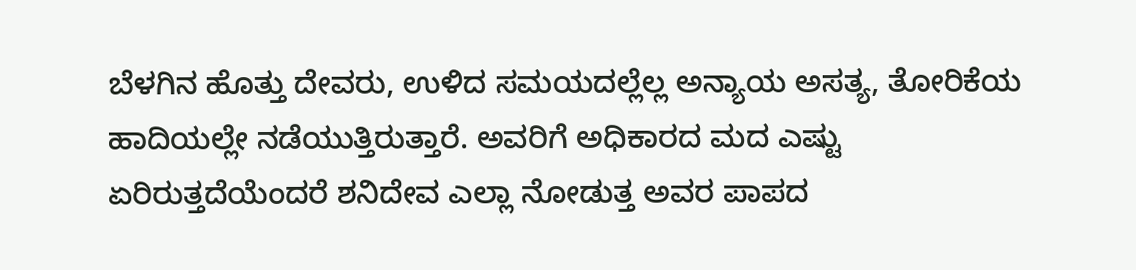ಬೆಳಗಿನ ಹೊತ್ತು ದೇವರು, ಉಳಿದ ಸಮಯದಲ್ಲೆಲ್ಲ ಅನ್ಯಾಯ ಅಸತ್ಯ, ತೋರಿಕೆಯ ಹಾದಿಯಲ್ಲೇ ನಡೆಯುತ್ತಿರುತ್ತಾರೆ. ಅವರಿಗೆ ಅಧಿಕಾರದ ಮದ ಎಷ್ಟು ಏರಿರುತ್ತದೆಯೆಂದರೆ ಶನಿದೇವ ಎಲ್ಲಾ ನೋಡುತ್ತ ಅವರ ಪಾಪದ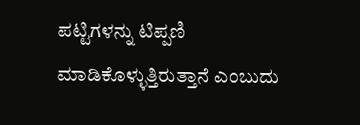ಪಟ್ಟಿಗಳನ್ನು ಟಿಪ್ಪಣಿ ಮಾಡಿಕೊಳ್ಳುತ್ತಿರುತ್ತಾನೆ ಎಂಬುದು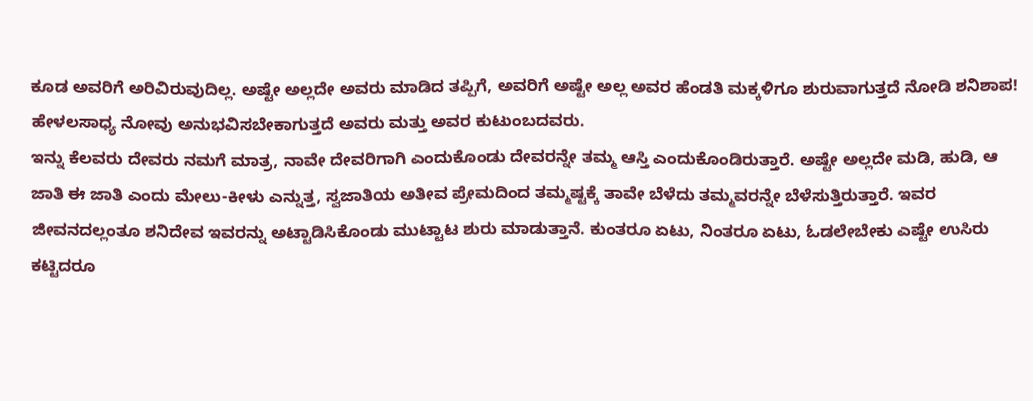ಕೂಡ ಅವರಿಗೆ ಅರಿವಿರುವುದಿಲ್ಲ. ಅಷ್ಟೇ ಅಲ್ಲದೇ ಅವರು ಮಾಡಿದ ತಪ್ಪಿಗೆ, ಅವರಿಗೆ ಅಷ್ಟೇ ಅಲ್ಲ ಅವರ ಹೆಂಡತಿ ಮಕ್ಕಳಿಗೂ ಶುರುವಾಗುತ್ತದೆ ನೋಡಿ ಶನಿಶಾಪ! ಹೇಳಲಸಾಧ್ಯ ನೋವು ಅನುಭವಿಸಬೇಕಾಗುತ್ತದೆ ಅವರು ಮತ್ತು ಅವರ ಕುಟುಂಬದವರು.
ಇನ್ನು ಕೆಲವರು ದೇವರು ನಮಗೆ ಮಾತ್ರ, ನಾವೇ ದೇವರಿಗಾಗಿ ಎಂದುಕೊಂಡು ದೇವರನ್ನೇ ತಮ್ಮ ಆಸ್ತಿ ಎಂದುಕೊಂಡಿರುತ್ತಾರೆ. ಅಷ್ಟೇ ಅಲ್ಲದೇ ಮಡಿ, ಹುಡಿ, ಆ ಜಾತಿ ಈ ಜಾತಿ ಎಂದು ಮೇಲು-ಕೀಳು ಎನ್ನುತ್ತ, ಸ್ವಜಾತಿಯ ಅತೀವ ಪ್ರೇಮದಿಂದ ತಮ್ಮಷ್ಟಕ್ಕೆ ತಾವೇ ಬೆಳೆದು ತಮ್ಮವರನ್ನೇ ಬೆಳೆಸುತ್ತಿರುತ್ತಾರೆ. ಇವರ ಜೀವನದಲ್ಲಂತೂ ಶನಿದೇವ ಇವರನ್ನು ಅಟ್ಟಾಡಿಸಿಕೊಂಡು ಮುಟ್ಟಾಟ ಶುರು ಮಾಡುತ್ತಾನೆ. ಕುಂತರೂ ಏಟು, ನಿಂತರೂ ಏಟು, ಓಡಲೇಬೇಕು ಎಷ್ಟೇ ಉಸಿರು ಕಟ್ಟಿದರೂ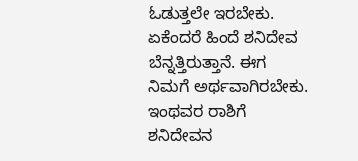ಓಡುತ್ತಲೇ ಇರಬೇಕು. ಏಕೆಂದರೆ ಹಿಂದೆ ಶನಿದೇವ ಬೆನ್ನತ್ತಿರುತ್ತಾನೆ. ಈಗ ನಿಮಗೆ ಅರ್ಥವಾಗಿರಬೇಕು. ಇಂಥವರ ರಾಶಿಗೆ ಶನಿದೇವನ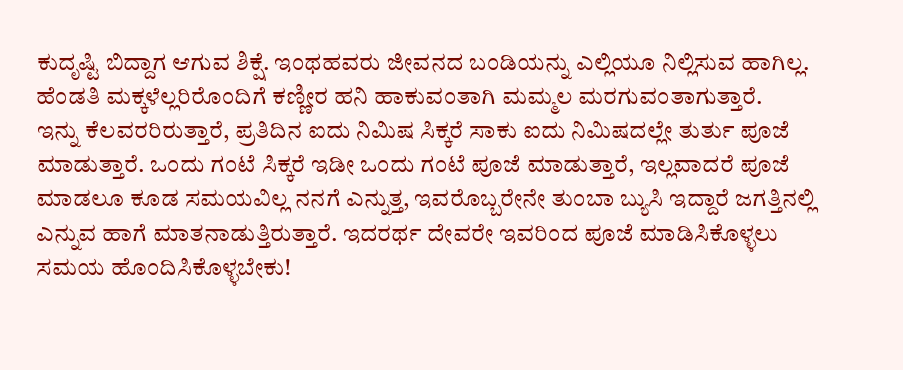ಕುದೃಷ್ಟಿ ಬಿದ್ದಾಗ ಆಗುವ ಶಿಕ್ಷೆ. ಇಂಥಹವರು ಜೀವನದ ಬಂಡಿಯನ್ನು ಎಲ್ಲಿಯೂ ನಿಲ್ಲಿಸುವ ಹಾಗಿಲ್ಲ. ಹೆಂಡತಿ ಮಕ್ಕಳೆಲ್ಲರಿರೊಂದಿಗೆ ಕಣ್ಣೀರ ಹನಿ ಹಾಕುವಂತಾಗಿ ಮಮ್ಮಲ ಮರಗುವಂತಾಗುತ್ತಾರೆ.
ಇನ್ನು ಕೆಲವರರಿರುತ್ತಾರೆ, ಪ್ರತಿದಿನ ಐದು ನಿಮಿಷ ಸಿಕ್ಕರೆ ಸಾಕು ಐದು ನಿಮಿಷದಲ್ಲೇ ತುರ್ತು ಪೂಜೆ ಮಾಡುತ್ತಾರೆ. ಒಂದು ಗಂಟೆ ಸಿಕ್ಕರೆ ಇಡೀ ಒಂದು ಗಂಟೆ ಪೂಜೆ ಮಾಡುತ್ತಾರೆ, ಇಲ್ಲವಾದರೆ ಪೂಜೆ ಮಾಡಲೂ ಕೂಡ ಸಮಯವಿಲ್ಲ ನನಗೆ ಎನ್ನುತ್ತ, ಇವರೊಬ್ಬರೇನೇ ತುಂಬಾ ಬ್ಯುಸಿ ಇದ್ದಾರೆ ಜಗತ್ತಿನಲ್ಲಿ ಎನ್ನುವ ಹಾಗೆ ಮಾತನಾಡುತ್ತಿರುತ್ತಾರೆ. ಇದರರ್ಥ ದೇವರೇ ಇವರಿಂದ ಪೂಜೆ ಮಾಡಿಸಿಕೊಳ್ಳಲು ಸಮಯ ಹೊಂದಿಸಿಕೊಳ್ಳಬೇಕು!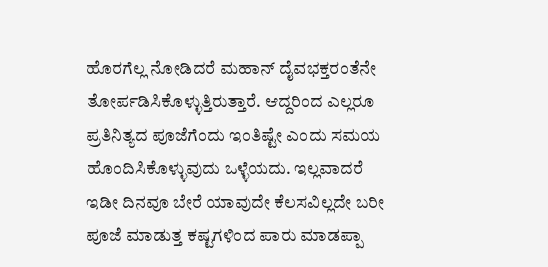ಹೊರಗೆಲ್ಲ ನೋಡಿದರೆ ಮಹಾನ್ ದೈವಭಕ್ತರಂತೆನೇ ತೋರ್ಪಡಿಸಿಕೊಳ್ಳುತ್ತಿರುತ್ತಾರೆ. ಆದ್ದರಿಂದ ಎಲ್ಲರೂ ಪ್ರತಿನಿತ್ಯದ ಪೂಜೆಗೆಂದು ಇಂತಿಷ್ಟೇ ಎಂದು ಸಮಯ ಹೊಂದಿಸಿಕೊಳ್ಳುವುದು ಒಳ್ಳೆಯದು. ಇಲ್ಲವಾದರೆ ಇಡೀ ದಿನವೂ ಬೇರೆ ಯಾವುದೇ ಕೆಲಸವಿಲ್ಲದೇ ಬರೀ ಪೂಜೆ ಮಾಡುತ್ತ ಕಷ್ಟಗಳಿಂದ ಪಾರು ಮಾಡಪ್ಪಾ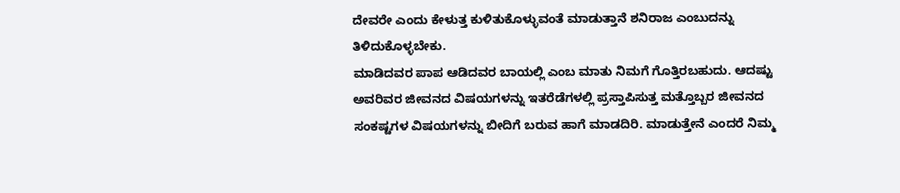ದೇವರೇ ಎಂದು ಕೇಳುತ್ತ ಕುಳಿತುಕೊಳ್ಳುವಂತೆ ಮಾಡುತ್ತಾನೆ ಶನಿರಾಜ ಎಂಬುದನ್ನು ತಿಳಿದುಕೊಳ್ಳಬೇಕು.
ಮಾಡಿದವರ ಪಾಪ ಆಡಿದವರ ಬಾಯಲ್ಲಿ ಎಂಬ ಮಾತು ನಿಮಗೆ ಗೊತ್ತಿರಬಹುದು. ಆದಷ್ಟು ಅವರಿವರ ಜೀವನದ ವಿಷಯಗಳನ್ನು ಇತರೆಡೆಗಳಲ್ಲಿ ಪ್ರಸ್ತಾಪಿಸುತ್ತ ಮತ್ತೊಬ್ಬರ ಜೀವನದ ಸಂಕಷ್ಟಗಳ ವಿಷಯಗಳನ್ನು ಬೀದಿಗೆ ಬರುವ ಹಾಗೆ ಮಾಡದಿರಿ. ಮಾಡುತ್ತೇನೆ ಎಂದರೆ ನಿಮ್ಮ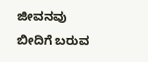ಜೀವನವು ಬೀದಿಗೆ ಬರುವ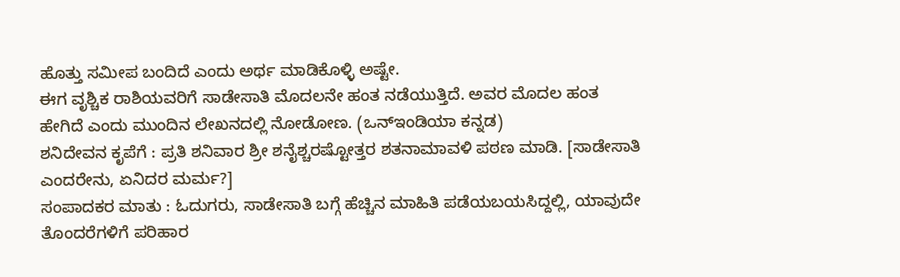ಹೊತ್ತು ಸಮೀಪ ಬಂದಿದೆ ಎಂದು ಅರ್ಥ ಮಾಡಿಕೊಳ್ಳಿ ಅಷ್ಟೇ.
ಈಗ ವೃಶ್ಚಿಕ ರಾಶಿಯವರಿಗೆ ಸಾಡೇಸಾತಿ ಮೊದಲನೇ ಹಂತ ನಡೆಯುತ್ತಿದೆ. ಅವರ ಮೊದಲ ಹಂತ ಹೇಗಿದೆ ಎಂದು ಮುಂದಿನ ಲೇಖನದಲ್ಲಿ ನೋಡೋಣ. (ಒನ್ಇಂಡಿಯಾ ಕನ್ನಡ)
ಶನಿದೇವನ ಕೃಪೆಗೆ : ಪ್ರತಿ ಶನಿವಾರ ಶ್ರೀ ಶನೈಶ್ಚರಷ್ಟೋತ್ತರ ಶತನಾಮಾವಳಿ ಪಠಣ ಮಾಡಿ. [ಸಾಡೇಸಾತಿ ಎಂದರೇನು, ಏನಿದರ ಮರ್ಮ?]
ಸಂಪಾದಕರ ಮಾತು : ಓದುಗರು, ಸಾಡೇಸಾತಿ ಬಗ್ಗೆ ಹೆಚ್ಚಿನ ಮಾಹಿತಿ ಪಡೆಯಬಯಸಿದ್ದಲ್ಲಿ, ಯಾವುದೇ ತೊಂದರೆಗಳಿಗೆ ಪರಿಹಾರ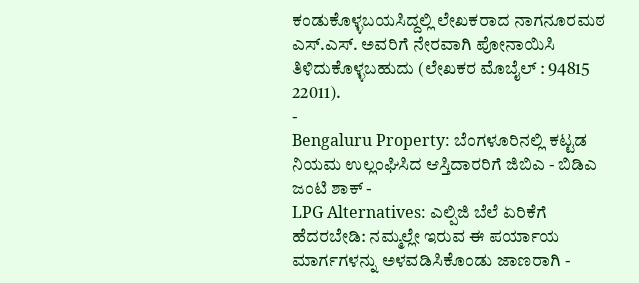ಕಂಡುಕೊಳ್ಳಬಯಸಿದ್ದಲ್ಲಿ ಲೇಖಕರಾದ ನಾಗನೂರಮಠ ಎಸ್.ಎಸ್. ಅವರಿಗೆ ನೇರವಾಗಿ ಪೋನಾಯಿಸಿ ತಿಳಿದುಕೊಳ್ಳಬಹುದು (ಲೇಖಕರ ಮೊಬೈಲ್ : 94815 22011).
-
Bengaluru Property: ಬೆಂಗಳೂರಿನಲ್ಲಿ ಕಟ್ಟಡ ನಿಯಮ ಉಲ್ಲಂಘಿಸಿದ ಆಸ್ತಿದಾರರಿಗೆ ಜಿಬಿಎ - ಬಿಡಿಎ ಜಂಟಿ ಶಾಕ್ -
LPG Alternatives: ಎಲ್ಪಿಜಿ ಬೆಲೆ ಏರಿಕೆಗೆ ಹೆದರಬೇಡಿ: ನಮ್ಮಲ್ಲೇ ಇರುವ ಈ ಪರ್ಯಾಯ ಮಾರ್ಗಗಳನ್ನು ಅಳವಡಿಸಿಕೊಂಡು ಜಾಣರಾಗಿ -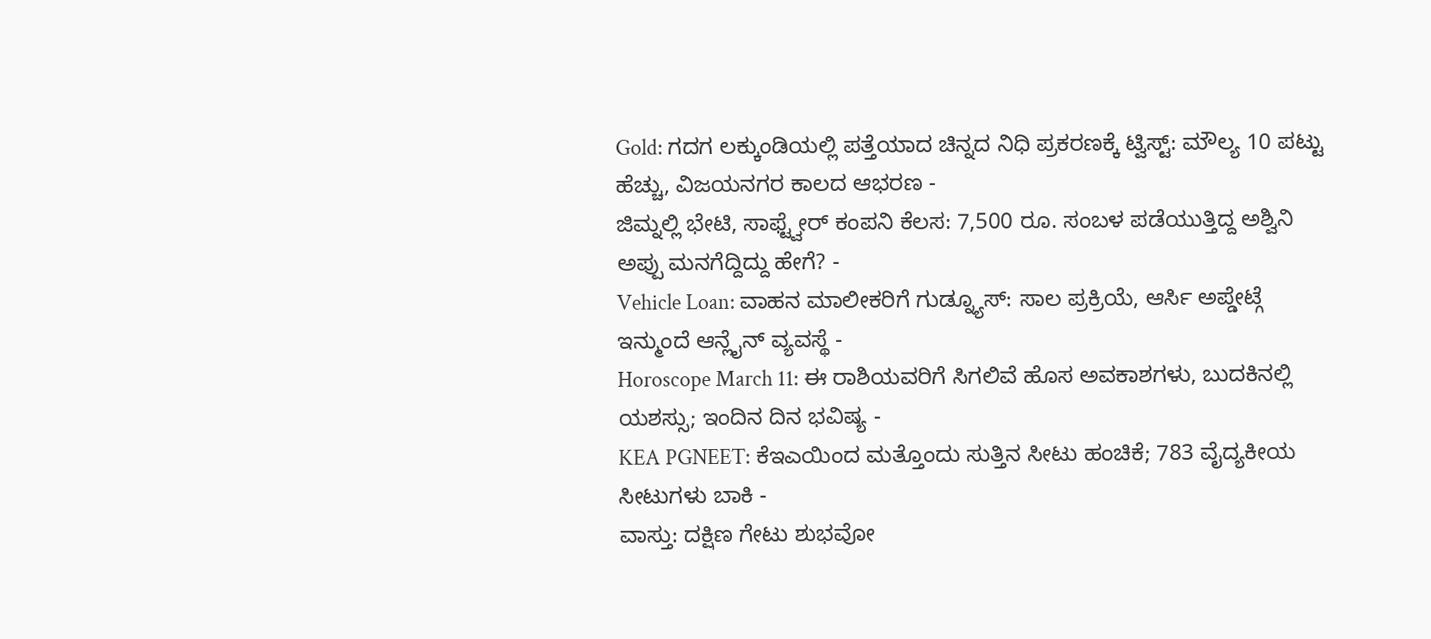Gold: ಗದಗ ಲಕ್ಕುಂಡಿಯಲ್ಲಿ ಪತ್ತೆಯಾದ ಚಿನ್ನದ ನಿಧಿ ಪ್ರಕರಣಕ್ಕೆ ಟ್ವಿಸ್ಟ್: ಮೌಲ್ಯ 10 ಪಟ್ಟು ಹೆಚ್ಚು, ವಿಜಯನಗರ ಕಾಲದ ಆಭರಣ -
ಜಿಮ್ನಲ್ಲಿ ಭೇಟಿ, ಸಾಫ್ಟ್ವೇರ್ ಕಂಪನಿ ಕೆಲಸ: 7,500 ರೂ. ಸಂಬಳ ಪಡೆಯುತ್ತಿದ್ದ ಅಶ್ವಿನಿ ಅಪ್ಪು ಮನಗೆದ್ದಿದ್ದು ಹೇಗೆ? -
Vehicle Loan: ವಾಹನ ಮಾಲೀಕರಿಗೆ ಗುಡ್ನ್ಯೂಸ್: ಸಾಲ ಪ್ರಕ್ರಿಯೆ, ಆರ್ಸಿ ಅಪ್ಡೇಟ್ಗೆ ಇನ್ಮುಂದೆ ಆನ್ಲೈನ್ ವ್ಯವಸ್ಥೆ -
Horoscope March 11: ಈ ರಾಶಿಯವರಿಗೆ ಸಿಗಲಿವೆ ಹೊಸ ಅವಕಾಶಗಳು, ಬುದಕಿನಲ್ಲಿ ಯಶಸ್ಸು; ಇಂದಿನ ದಿನ ಭವಿಷ್ಯ -
KEA PGNEET: ಕೆಇಎಯಿಂದ ಮತ್ತೊಂದು ಸುತ್ತಿನ ಸೀಟು ಹಂಚಿಕೆ; 783 ವೈದ್ಯಕೀಯ ಸೀಟುಗಳು ಬಾಕಿ -
ವಾಸ್ತು: ದಕ್ಷಿಣ ಗೇಟು ಶುಭವೋ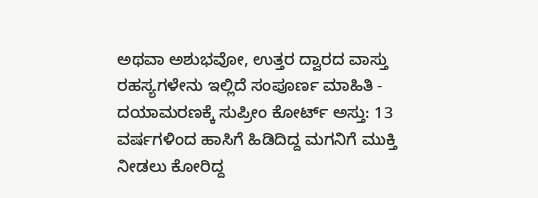ಅಥವಾ ಅಶುಭವೋ, ಉತ್ತರ ದ್ವಾರದ ವಾಸ್ತು ರಹಸ್ಯಗಳೇನು ಇಲ್ಲಿದೆ ಸಂಪೂರ್ಣ ಮಾಹಿತಿ -
ದಯಾಮರಣಕ್ಕೆ ಸುಪ್ರೀಂ ಕೋರ್ಟ್ ಅಸ್ತು: 13 ವರ್ಷಗಳಿಂದ ಹಾಸಿಗೆ ಹಿಡಿದಿದ್ದ ಮಗನಿಗೆ ಮುಕ್ತಿ ನೀಡಲು ಕೋರಿದ್ದ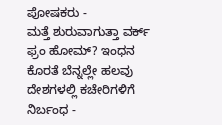ಪೋಷಕರು -
ಮತ್ತೆ ಶುರುವಾಗುತ್ತಾ ವರ್ಕ್ ಫ್ರಂ ಹೋಮ್? ಇಂಧನ ಕೊರತೆ ಬೆನ್ನಲ್ಲೇ ಹಲವು ದೇಶಗಳಲ್ಲಿ ಕಚೇರಿಗಳಿಗೆ ನಿರ್ಬಂಧ -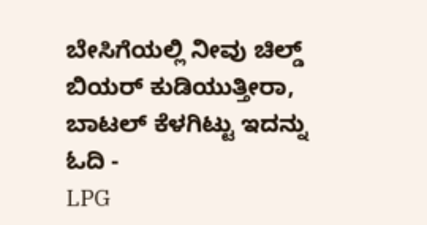ಬೇಸಿಗೆಯಲ್ಲಿ ನೀವು ಚಿಲ್ಡ್ ಬಿಯರ್ ಕುಡಿಯುತ್ತೀರಾ, ಬಾಟಲ್ ಕೆಳಗಿಟ್ಟು ಇದನ್ನು ಓದಿ -
LPG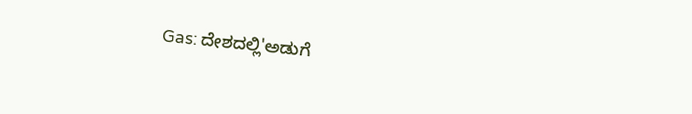Gas: ದೇಶದಲ್ಲಿ'ಅಡುಗೆ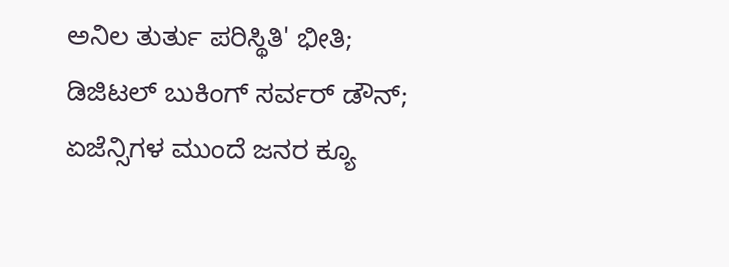ಅನಿಲ ತುರ್ತು ಪರಿಸ್ಥಿತಿ' ಭೀತಿ; ಡಿಜಿಟಲ್ ಬುಕಿಂಗ್ ಸರ್ವರ್ ಡೌನ್; ಏಜೆನ್ಸಿಗಳ ಮುಂದೆ ಜನರ ಕ್ಯೂ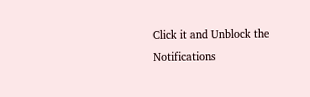Click it and Unblock the Notifications